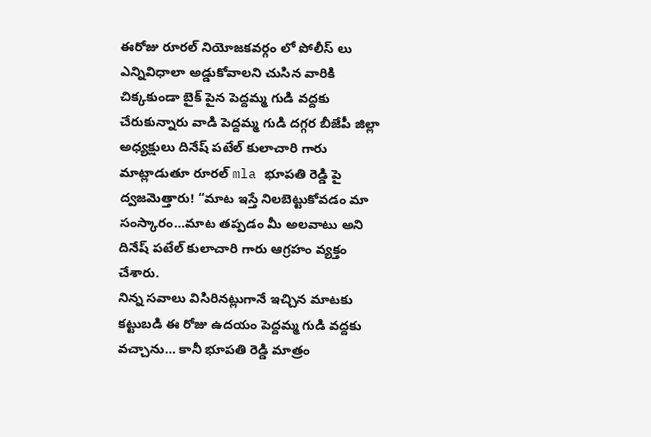ఈరోజు రూరల్ నియోజకవర్గం లో పోలీస్ లు ఎన్నివిధాలా అడ్డుకోవాలని చుసిన వారికి చిక్కకుండా బైక్ పైన పెద్దమ్మ గుడి వద్దకు చేరుకున్నారు వాడి పెద్దమ్మ గుడి దగ్గర బీజేపీ జిల్లా అధ్యక్షులు దినేష్ పటేల్ కులాచారి గారు మాట్లాడుతూ రూరల్ mla భూపతి రెడ్డి పై ద్వజమెత్తారు! “మాట ఇస్తే నిలబెట్టుకోవడం మా సంస్కారం…మాట తప్పడం మీ అలవాటు అని దినేష్ పటేల్ కులాచారి గారు ఆగ్రహం వ్యక్తం చేశారు.
నిన్న సవాలు విసిరినట్లుగానే ఇచ్చిన మాటకు కట్టుబడి ఈ రోజు ఉదయం పెద్దమ్మ గుడి వద్దకు వచ్చాను… కానీ భూపతి రెడ్డి మాత్రం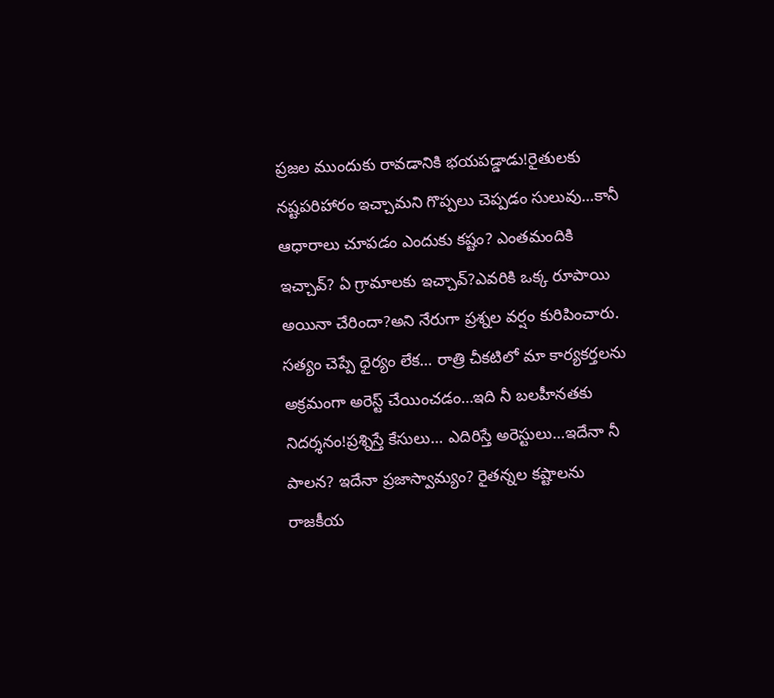ప్రజల ముందుకు రావడానికి భయపడ్డాడు!రైతులకు నష్టపరిహారం ఇచ్చామని గొప్పలు చెప్పడం సులువు…కానీ ఆధారాలు చూపడం ఎందుకు కష్టం? ఎంతమందికి ఇచ్చావ్? ఏ గ్రామాలకు ఇచ్చావ్?ఎవరికి ఒక్క రూపాయి అయినా చేరిందా?అని నేరుగా ప్రశ్నల వర్షం కురిపించారు.
సత్యం చెప్పే ధైర్యం లేక… రాత్రి చీకటిలో మా కార్యకర్తలను అక్రమంగా అరెస్ట్ చేయించడం…ఇది నీ బలహీనతకు నిదర్శనం!ప్రశ్నిస్తే కేసులు… ఎదిరిస్తే అరెస్టులు…ఇదేనా నీ పాలన? ఇదేనా ప్రజాస్వామ్యం? రైతన్నల కష్టాలను రాజకీయ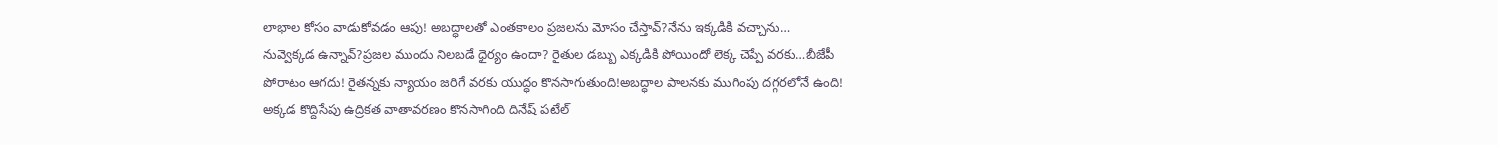లాభాల కోసం వాడుకోవడం ఆపు! అబద్ధాలతో ఎంతకాలం ప్రజలను మోసం చేస్తావ్?నేను ఇక్కడికి వచ్చాను…
నువ్వెక్కడ ఉన్నావ్?ప్రజల ముందు నిలబడే ధైర్యం ఉందా? రైతుల డబ్బు ఎక్కడికి పోయిందో లెక్క చెప్పే వరకు…బీజేపీ పోరాటం ఆగదు! రైతన్నకు న్యాయం జరిగే వరకు యుద్ధం కొనసాగుతుంది!అబద్ధాల పాలనకు ముగింపు దగ్గరలోనే ఉంది! అక్కడ కొద్దిసేపు ఉద్రికత వాతావరణం కొనసాగింది దినేష్ పటేల్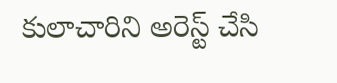కులాచారిని అరెస్ట్ చేసి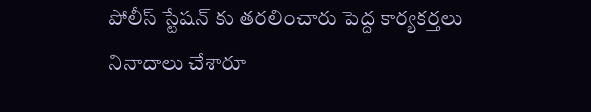పోలీస్ స్టేషన్ కు తరలించారు పెద్ద కార్యకర్తలు నినాదాలు చేశారూ